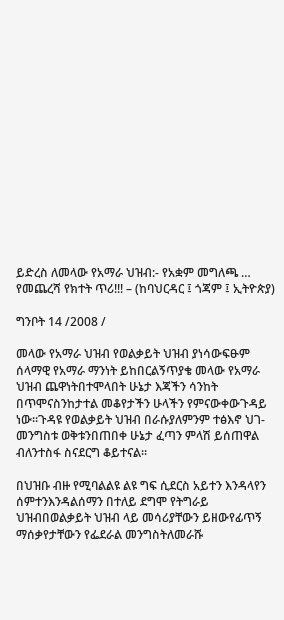ይድረስ ለመላው የአማራ ህዝብ:- የአቋም መግለጫ … የመጨረሻ የክተት ጥሪ!!! – (ከባህርዳር ፤ ጎጃም ፤ ኢትዮጵያ)

ግንቦት 14 /2008 /

መላው የአማራ ህዝብ የወልቃይት ህዝብ ያነሳውፍፁም ሰላማዊ የአማራ ማንነት ይከበርልኝጥያቄ መላው የአማራ ህዝብ ጨዋነትበተሞላበት ሁኔታ እጃችን ሳንከት በጥሞናስንከታተል መቆየታችን ሁላችን የምናውቀውጉዳይ ነው።ጉዳዩ የወልቃይት ህዝብ በራሱያለምንም ተፅእኖ ህገ-መንግስቱ ወቅቱንበጠበቀ ሁኔታ ፈጣን ምላሽ ይሰጠዋል ብለንተስፋ ስናደርግ ቆይተናል።

በህዝቡ ብዙ የሚባልልዩ ልዩ ግፍ ሲደርስ አይተን እንዳላየን ሰምተንእንዳልሰማን በተለይ ደግሞ የትግራይ ህዝብበወልቃይት ህዝብ ላይ መሳሪያቸውን ይዘውየፊጥኝ ማሰቃየታቸውን የፌደራል መንግስትለመራሹ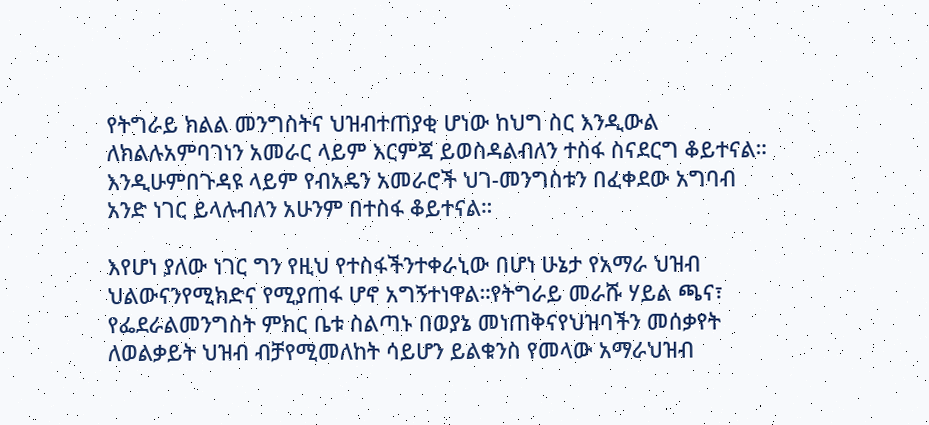የትግራይ ክልል መንግስትና ህዝብተጠያቂ ሆነው ከህግ ስር እንዲውል ለክልሉአምባገነን አመራር ላይም እርምጃ ይወስዳልብለን ተስፋ ስናደርግ ቆይተናል። እንዲሁምበጉዳዩ ላይም የብአዴን አመራሮች ህገ-መንግስቱን በፈቀደው አግባብ አንድ ነገር ይላሉብለን አሁንም በተስፋ ቆይተናል።

እየሆነ ያለው ነገር ግን የዚህ የተስፋችንተቀራኒው በሆነ ሁኔታ የአማራ ህዝብ ህልውናንየሚክድና የሚያጠፋ ሆኖ አግኝተነዋል።የትግራይ መራሹ ሃይል ጫና፣ የፌደራልመንግስት ምክር ቤቱ ስልጣኑ በወያኔ መነጠቅናየህዝባችን መሰቃየት ለወልቃይት ህዝብ ብቻየሚመለከት ሳይሆን ይልቁንስ የመላው አማራህዝብ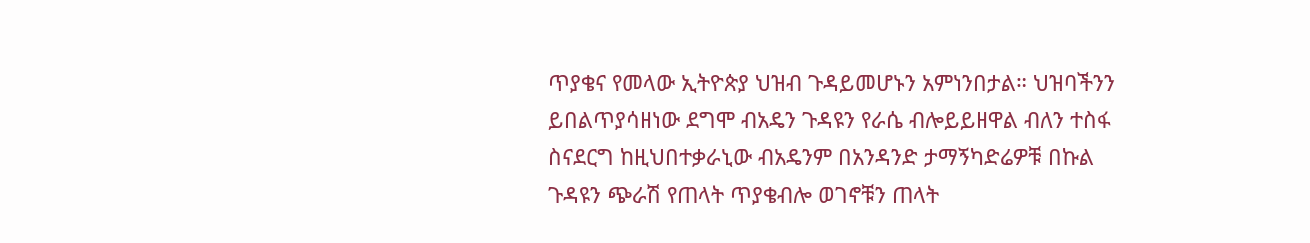ጥያቄና የመላው ኢትዮጵያ ህዝብ ጉዳይመሆኑን አምነንበታል። ህዝባችንን ይበልጥያሳዘነው ደግሞ ብአዴን ጉዳዩን የራሴ ብሎይይዘዋል ብለን ተስፋ ስናደርግ ከዚህበተቃራኒው ብአዴንም በአንዳንድ ታማኝካድሬዎቹ በኩል ጉዳዩን ጭራሽ የጠላት ጥያቄብሎ ወገኖቹን ጠላት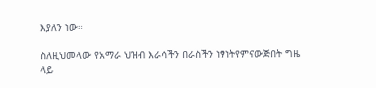እያለን ነው።

ስለዚህመላው የአማራ ህዝብ እራሳችን በራስችን ነፃነትየምናውጅበት ግዜ ላይ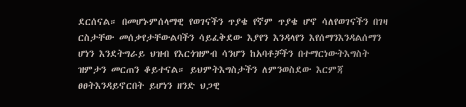ደርሰናል። በመሆኑምሰላማዊ የወገናችን ጥያቄ የኛም ጥያቄ ሆኖ ሳለየወገናችን በገዛ ርስታቸው መሰቃየታቸውልባችን ሳይፈቅደው እያየን እንዳላየን እየሰማንእንዳልሰማን ሆነን እንደትግራይ ህዝብ የእርጎዝምብ ሳንሆን ከአባቶቻችን በተማርነውትእግስት ዝምታን መርጠን ቆይተናል። ይህምትእግስታችን ለምንወስደው እርምጃ ፀፀትእንዳይኖርበት ይሆነን ዘንድ ህጋዊ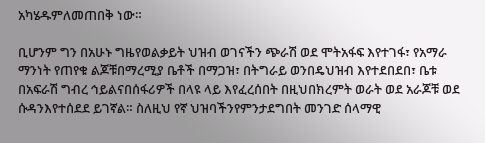አካሄዱምለመጠበቅ ነው።

ቢሆንም ግን በአሁኑ ግዜየወልቃይት ህዝብ ወገናችን ጭራሽ ወደ ሞትአፋፍ እየተገፋ፣ የአማራ ማንነት የጠየቁ ልጆቹበማረሚያ ቤቶች በማጋዝ፣ በትግራይ ወንበዴህዝብ እየተደበደበ፣ ቤቱ በአፍራሽ ግብረ ኅይልናበሰፋሪዎች በላዩ ላይ እየፈረሰበት በዚህበክረምት ወራት ወደ አራጆቹ ወደ ሱዳንእየተሰደደ ይገኛል። ስለዚህ የኛ ህዝባችንየምንታደግበት መንገድ ሰላማዊ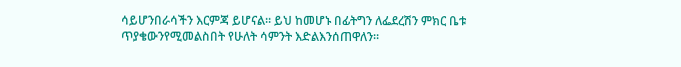ሳይሆንበራሳችን እርምጃ ይሆናል። ይህ ከመሆኑ በፊትግን ለፌደረሽን ምክር ቤቱ ጥያቄውንየሚመልስበት የሁለት ሳምንት እድልእንሰጠዋለን።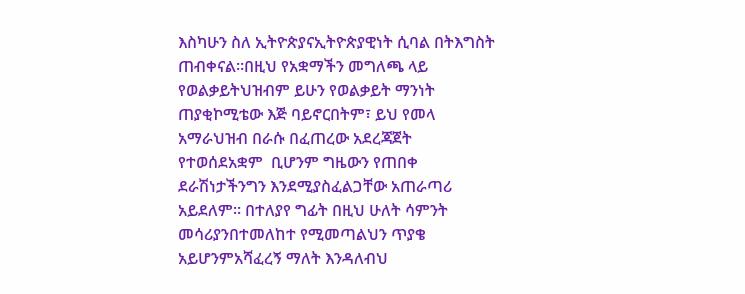እስካሁን ስለ ኢትዮጵያናኢትዮጵያዊነት ሲባል በትእግስት ጠብቀናል።በዚህ የአቋማችን መግለጫ ላይ የወልቃይትህዝብም ይሁን የወልቃይት ማንነት ጠያቂኮሚቴው እጅ ባይኖርበትም፣ ይህ የመላ አማራህዝብ በራሱ በፈጠረው አደረጃጀት የተወሰደአቋም  ቢሆንም ግዜውን የጠበቀ ደራሽነታችንግን እንደሚያስፈልጋቸው አጠራጣሪ አይደለም። በተለያየ ግፊት በዚህ ሁለት ሳምንት መሳሪያንበተመለከተ የሚመጣልህን ጥያቄ አይሆንምአሻፈረኝ ማለት እንዳለብህ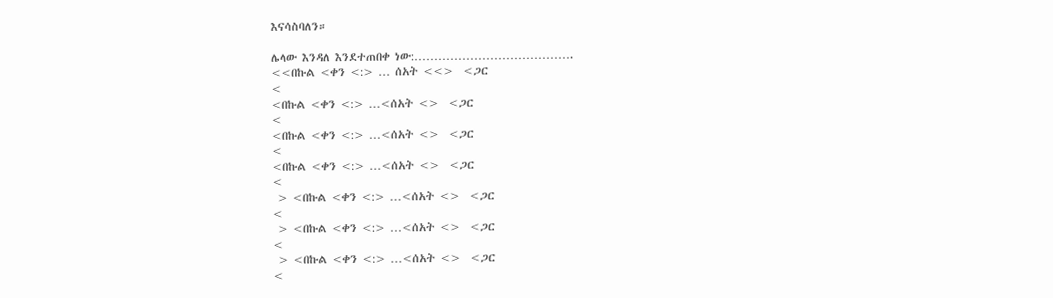እናሳስባለን።

ሌላው እንዳለ እንደተጠበቀ ነው:………………………………….
<<በኩል <ቀን <:> … ሰአት <<>  <ጋር
<
<በኩል <ቀን <:> …<ሰአት <>  <ጋር
<
<በኩል <ቀን <:> …<ሰአት <>  <ጋር
<
<በኩል <ቀን <:> …<ሰአት <>  <ጋር
<
 > <በኩል <ቀን <:> …<ሰአት <>  <ጋር
<
 > <በኩል <ቀን <:> …<ሰአት <>  <ጋር
<
 > <በኩል <ቀን <:> …<ሰአት <>  <ጋር
<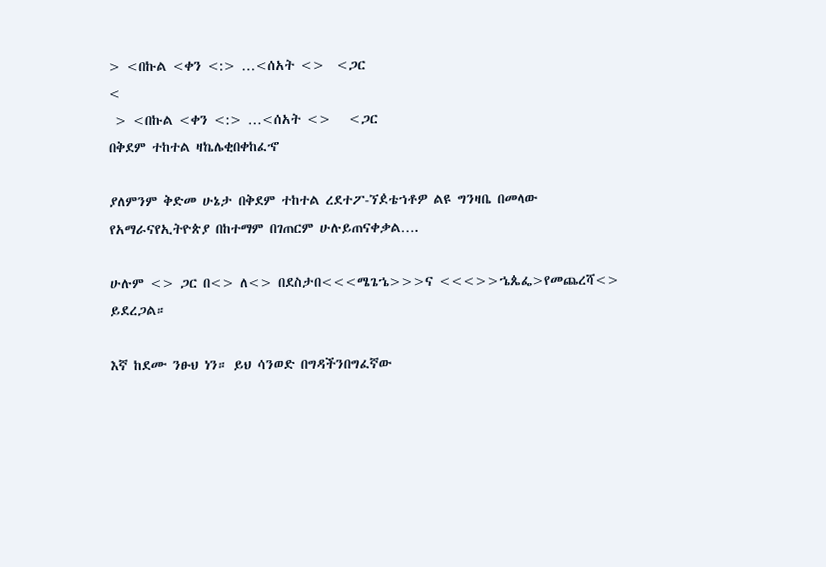> <በኩል <ቀን <:> …<ሰአት <>  <ጋር
<
 > <በኩል <ቀን <:> …<ሰአት <>   <ጋር
በቅደም ተከተል ዛኬሌቂበቀከፈኆ

ያለምንም ቅድመ ሁኔታ በቅደም ተከተል ረደተፖ-ኘዸቴኀቶዎ ልዩ ግንዛቤ በመላው የአማራናየኢትዮጵያ በከተማም በገጠርም ሁሉይጠናቀቃል….

ሁሉም <> ጋር በ<> ለ<> በደስታበ<<<ሜጌኄ>>>ና <<<>>ኄጴፌ>የመጨረሻ<> ይደረጋል።

እኛ ከደሙ ንፁህ ነን። ይህ ሳንወድ በግዳችንበግፈኛው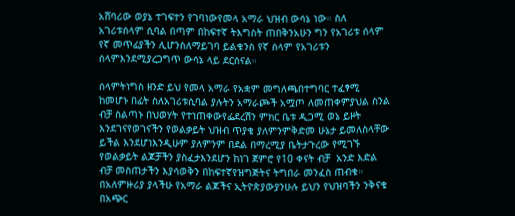አሸባሪው ወያኔ ተገፍተን የገባነውየመላ አማራ ህዝብ ውሳኔ ነው። ስለ አገሪቱሰላም ሲባል በጣም በከፍተኛ ትእግስት ጠበቅንአሁን ግን የአገሪቱ ሰላም የኛ መጥፊያችን ሊሆንስለማይገባ ይልቁንስ የኛ ሰላም የአገሪቱን ሰላምእንደሚያረጋግጥ ውሳኔ ላይ ደርሰናል።

ሰላምትነግስ ዘንድ ይህ የመላ አማራ የአቋም መግለጫበተግባር ተፈፃሚ ከመሆኑ በፊት ስለአገሪቱሲባል ያሉትን አማራጮች አሟጦ ለመጠቀምያህል ስንል ብቻ ስልጣኑ በህወሃት የተነጠቀውየፌደረሽን ምክር ቤቱ ዲጋሚ ወኔ ይዞት እንደገናየወገናችን የወልቃይት ህዝብ ጥያቄ ያለምንምቅድመ ሁኔታ ይመለስላቸው ይችል እንደሆነእንዲሁም ያለምንም በደል በማረሚያ ቤትታጉረው የሚገኙ የወልቃይት ልጆቻችን ያስፈታእንደሆን ከነገ ጀምሮ የ10 ቀናት ብቻ  አንድ እድል  ብቻ መስጠታችን እያሳወቅን በከፍተኛየዝግጅትና ትግበራ መንፈስ ጠብቁ። በአለምዙሪያ ያላችሁ የአማራ ልጆችና ኢትዮጵያውያንሁሉ ይህን የህዝባችን ንቅናቄ በአጭር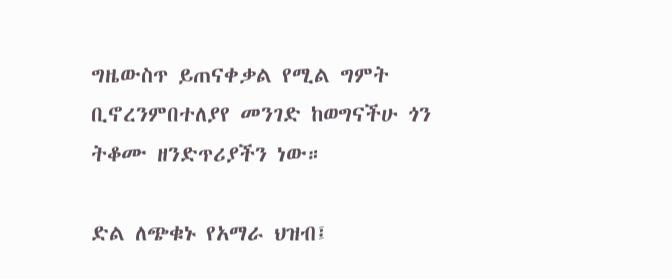ግዜውስጥ ይጠናቀቃል የሚል ግምት ቢኖረንምበተለያየ መንገድ ከወግናችሁ ጎን ትቆሙ ዘንድጥሪያችን ነው።

ድል ለጭቁኑ የአማራ ህዝብ፤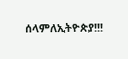ሰላምለኢትዮጵያ!!!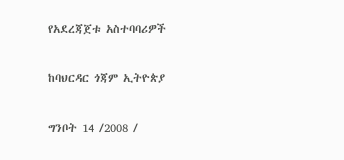የአደረጃጀቱ አስተባባሪዎች

ከባህርዳር ጎጃም ኢትዮጵያ

ግንቦት 14 /2008 /